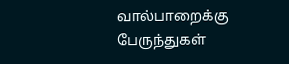வால்பாறைக்கு பேருந்துகள்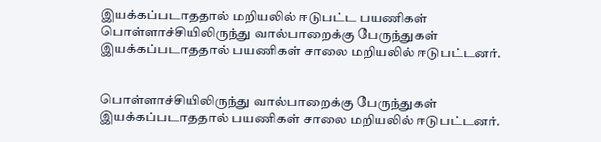இயக்கப்படாததால் மறியலில் ஈடுபட்ட பயணிகள்
பொள்ளாச்சியிலிருந்து வால்பாறைக்கு பேருந்துகள் இயக்கப்படாததால் பயணிகள் சாலை மறியலில் ஈடுபட்டனர்.


பொள்ளாச்சியிலிருந்து வால்பாறைக்கு பேருந்துகள் இயக்கப்படாததால் பயணிகள் சாலை மறியலில் ஈடுபட்டனர்.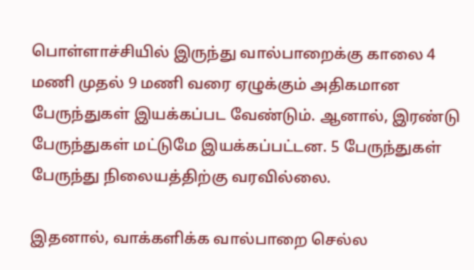பொள்ளாச்சியில் இருந்து வால்பாறைக்கு காலை 4 மணி முதல் 9 மணி வரை ஏழுக்கும் அதிகமான பேருந்துகள் இயக்கப்பட வேண்டும். ஆனால், இரண்டு பேருந்துகள் மட்டுமே இயக்கப்பட்டன. 5 பேருந்துகள் பேருந்து நிலையத்திற்கு வரவில்லை.

இதனால், வாக்களிக்க வால்பாறை செல்ல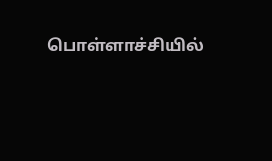பொள்ளாச்சியில்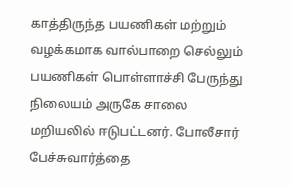காத்திருந்த பயணிகள் மற்றும் வழக்கமாக வால்பாறை செல்லும் பயணிகள் பொள்ளாச்சி பேருந்து நிலையம் அருகே சாலை மறியலில் ஈடுபட்டனர். போலீசார் பேச்சுவார்த்தை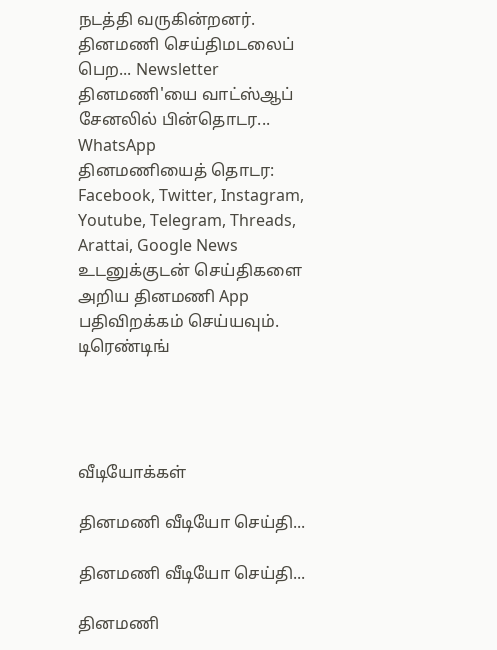நடத்தி வருகின்றனர்.
தினமணி செய்திமடலைப் பெற... Newsletter
தினமணி'யை வாட்ஸ்ஆப் சேனலில் பின்தொடர... WhatsApp
தினமணியைத் தொடர: Facebook, Twitter, Instagram, Youtube, Telegram, Threads, Arattai, Google News
உடனுக்குடன் செய்திகளை அறிய தினமணி App பதிவிறக்கம் செய்யவும்.
டிரெண்டிங்




வீடியோக்கள்

தினமணி வீடியோ செய்தி...

தினமணி வீடியோ செய்தி...

தினமணி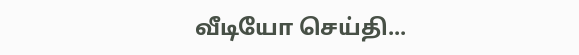வீடியோ செய்தி...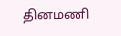தினமணி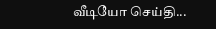வீடியோ செய்தி...